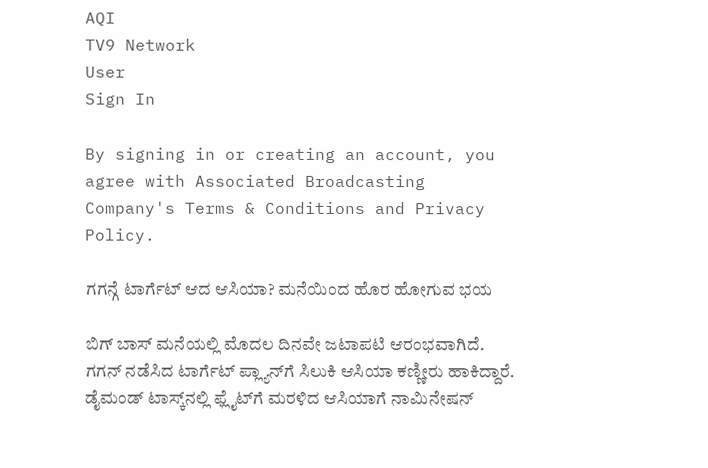AQI
TV9 Network
User
Sign In

By signing in or creating an account, you agree with Associated Broadcasting Company's Terms & Conditions and Privacy Policy.

ಗಗನ್ಗೆ ಟಾರ್ಗೆಟ್ ಆದ ಆಸಿಯಾ? ಮನೆಯಿಂದ ಹೊರ ಹೋಗುವ ಭಯ

ಬಿಗ್ ಬಾಸ್ ಮನೆಯಲ್ಲಿ ಮೊದಲ ದಿನವೇ ಜಟಾಪಟಿ ಆರಂಭವಾಗಿದೆ. ಗಗನ್ ನಡೆಸಿದ ಟಾರ್ಗೆಟ್ ಪ್ಲ್ಯಾನ್‌ಗೆ ಸಿಲುಕಿ ಆಸಿಯಾ ಕಣ್ಣೀರು ಹಾಕಿದ್ದಾರೆ. ಡೈಮಂಡ್ ಟಾಸ್ಕ್‌ನಲ್ಲಿ ಫ್ಲೈಟ್‌ಗೆ ಮರಳಿದ ಆಸಿಯಾಗೆ ನಾಮಿನೇಷನ್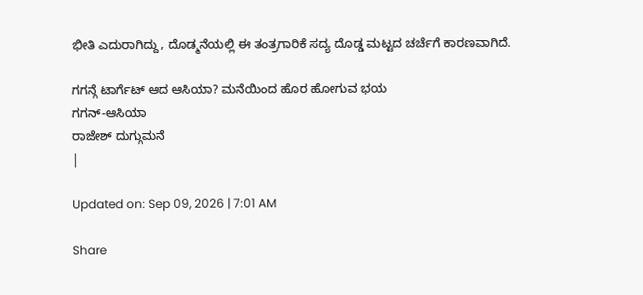ಭೀತಿ ಎದುರಾಗಿದ್ದು, ದೊಡ್ಮನೆಯಲ್ಲಿ ಈ ತಂತ್ರಗಾರಿಕೆ ಸದ್ಯ ದೊಡ್ಡ ಮಟ್ಟದ ಚರ್ಚೆಗೆ ಕಾರಣವಾಗಿದೆ.

ಗಗನ್ಗೆ ಟಾರ್ಗೆಟ್ ಆದ ಆಸಿಯಾ? ಮನೆಯಿಂದ ಹೊರ ಹೋಗುವ ಭಯ
ಗಗನ್-ಆಸಿಯಾ
ರಾಜೇಶ್ ದುಗ್ಗುಮನೆ
|

Updated on: Sep 09, 2026 | 7:01 AM

Share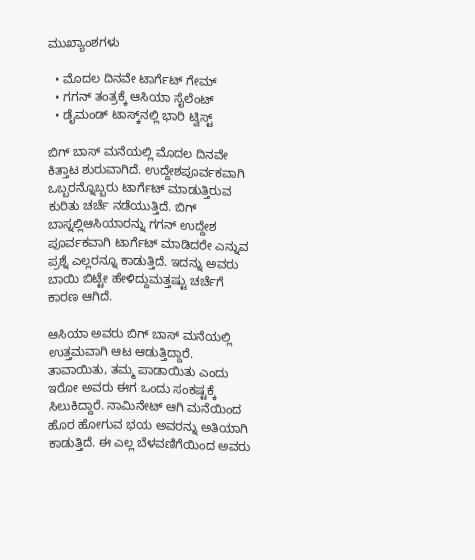ಮುಖ್ಯಾಂಶಗಳು

  • ಮೊದಲ ದಿನವೇ ಟಾರ್ಗೆಟ್ ಗೇಮ್
  • ಗಗನ್ ತಂತ್ರಕ್ಕೆ ಆಸಿಯಾ ಸೈಲೆಂಟ್
  • ಡೈಮಂಡ್ ಟಾಸ್ಕ್‌ನಲ್ಲಿ ಭಾರಿ ಟ್ವಿಸ್ಟ್

ಬಿಗ್ ಬಾಸ್ ಮನೆಯಲ್ಲಿ ಮೊದಲ ದಿನವೇ ಕಿತ್ತಾಟ ಶುರುವಾಗಿದೆ. ಉದ್ದೇಶಪೂರ್ವಕವಾಗಿ ಒಬ್ಬರನ್ನೊಬ್ಬರು ಟಾರ್ಗೆಟ್ ಮಾಡುತ್ತಿರುವ ಕುರಿತು ಚರ್ಚೆ ನಡೆಯುತ್ತಿದೆ. ಬಿಗ್ ಬಾಸ್ನಲ್ಲಿಆಸಿಯಾರನ್ನು ಗಗನ್ ಉದ್ದೇಶ ಪೂರ್ವಕವಾಗಿ ಟಾರ್ಗೆಟ್ ಮಾಡಿದರೇ ಎನ್ನುವ ಪ್ರಶ್ನೆ ಎಲ್ಲರನ್ನೂ ಕಾಡುತ್ತಿದೆ. ಇದನ್ನು ಅವರು ಬಾಯಿ ಬಿಟ್ಟೇ ಹೇಳಿದ್ದುಮತ್ತಷ್ಟು ಚರ್ಚೆಗೆ ಕಾರಣ ಆಗಿದೆ.

ಆಸಿಯಾ ಅವರು ಬಿಗ್ ಬಾಸ್ ಮನೆಯಲ್ಲಿ ಉತ್ತಮವಾಗಿ ಆಟ ಆಡುತ್ತಿದ್ದಾರೆ. ತಾವಾಯಿತು, ತಮ್ಮ ಪಾಡಾಯಿತು ಎಂದು ಇರೋ ಅವರು ಈಗ ಒಂದು ಸಂಕಷ್ಟಕ್ಕೆ ಸಿಲುಕಿದ್ದಾರೆ. ನಾಮಿನೇಟ್ ಆಗಿ ಮನೆಯಿಂದ ಹೊರ ಹೋಗುವ ಭಯ ಅವರನ್ನು ಅತಿಯಾಗಿ ಕಾಡುತ್ತಿದೆ. ಈ ಎಲ್ಲ ಬೆಳವಣಿಗೆಯಿಂದ ಅವರು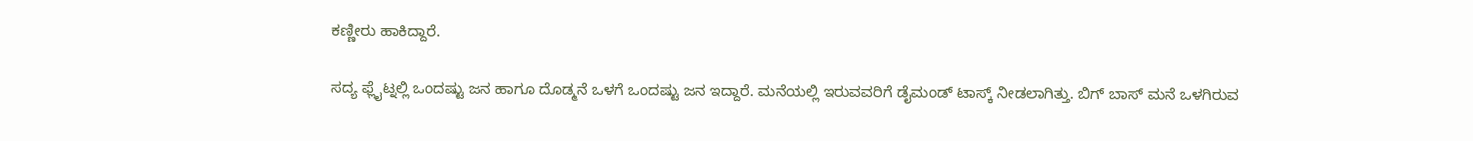ಕಣ್ಣೀರು ಹಾಕಿದ್ದಾರೆ.

ಸದ್ಯ ಫ್ಲೈಟ್ನಲ್ಲಿ ಒಂದಷ್ಟು ಜನ ಹಾಗೂ ದೊಡ್ಮನೆ ಒಳಗೆ ಒಂದಷ್ಟು ಜನ ಇದ್ದಾರೆ. ಮನೆಯಲ್ಲಿ ಇರುವವರಿಗೆ ಡೈಮಂಡ್ ಟಾಸ್ಕ್ ನೀಡಲಾಗಿತ್ತು. ಬಿಗ್ ಬಾಸ್ ಮನೆ ಒಳಗಿರುವ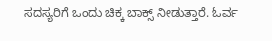ಸದಸ್ಯರಿಗೆ ಒಂದು ಚಿಕ್ಕ ಬಾಕ್ಸ್ ನೀಡುತ್ತಾರೆ. ಓರ್ವ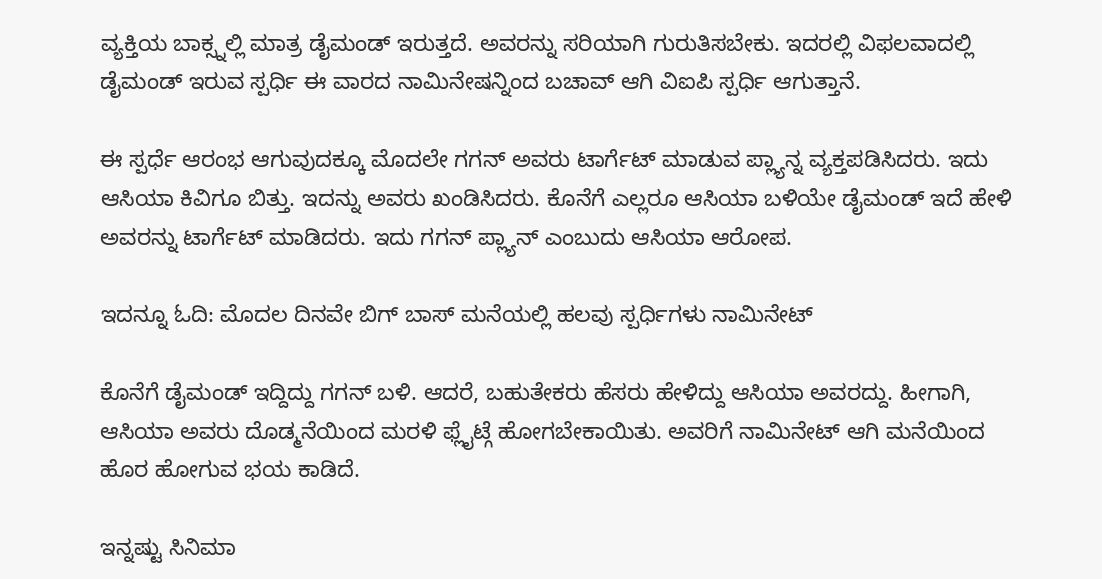ವ್ಯಕ್ತಿಯ ಬಾಕ್ಸ್ನಲ್ಲಿ ಮಾತ್ರ ಡೈಮಂಡ್ ಇರುತ್ತದೆ. ಅವರನ್ನು ಸರಿಯಾಗಿ ಗುರುತಿಸಬೇಕು. ಇದರಲ್ಲಿ ವಿಫಲವಾದಲ್ಲಿ ಡೈಮಂಡ್ ಇರುವ ಸ್ಪರ್ಧಿ ಈ ವಾರದ ನಾಮಿನೇಷನ್ನಿಂದ ಬಚಾವ್ ಆಗಿ ವಿಐಪಿ ಸ್ಪರ್ಧಿ ಆಗುತ್ತಾನೆ.

ಈ ಸ್ಪರ್ಧೆ ಆರಂಭ ಆಗುವುದಕ್ಕೂ ಮೊದಲೇ ಗಗನ್ ಅವರು ಟಾರ್ಗೆಟ್ ಮಾಡುವ ಪ್ಲ್ಯಾನ್ನ ವ್ಯಕ್ತಪಡಿಸಿದರು. ಇದು ಆಸಿಯಾ ಕಿವಿಗೂ ಬಿತ್ತು. ಇದನ್ನು ಅವರು ಖಂಡಿಸಿದರು. ಕೊನೆಗೆ ಎಲ್ಲರೂ ಆಸಿಯಾ ಬಳಿಯೇ ಡೈಮಂಡ್ ಇದೆ ಹೇಳಿ ಅವರನ್ನು ಟಾರ್ಗೆಟ್ ಮಾಡಿದರು. ಇದು ಗಗನ್ ಪ್ಲ್ಯಾನ್ ಎಂಬುದು ಆಸಿಯಾ ಆರೋಪ.

ಇದನ್ನೂ ಓದಿ: ಮೊದಲ ದಿನವೇ ಬಿಗ್ ಬಾಸ್ ಮನೆಯಲ್ಲಿ ಹಲವು ಸ್ಪರ್ಧಿಗಳು ನಾಮಿನೇಟ್

ಕೊನೆಗೆ ಡೈಮಂಡ್ ಇದ್ದಿದ್ದು ಗಗನ್ ಬಳಿ. ಆದರೆ, ಬಹುತೇಕರು ಹೆಸರು ಹೇಳಿದ್ದು ಆಸಿಯಾ ಅವರದ್ದು. ಹೀಗಾಗಿ, ಆಸಿಯಾ ಅವರು ದೊಡ್ಮನೆಯಿಂದ ಮರಳಿ ಫ್ಲೈಟ್ಗೆ ಹೋಗಬೇಕಾಯಿತು. ಅವರಿಗೆ ನಾಮಿನೇಟ್ ಆಗಿ ಮನೆಯಿಂದ ಹೊರ ಹೋಗುವ ಭಯ ಕಾಡಿದೆ.

ಇನ್ನಷ್ಟು ಸಿನಿಮಾ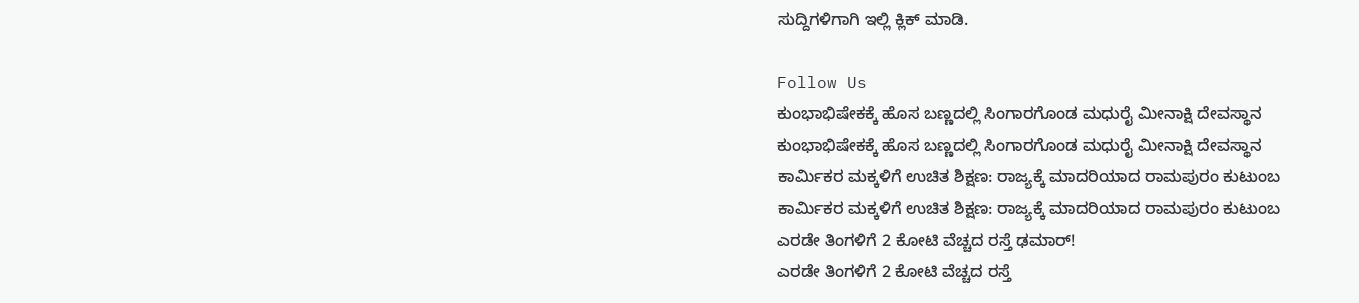ಸುದ್ದಿಗಳಿಗಾಗಿ ಇಲ್ಲಿ ಕ್ಲಿಕ್ ಮಾಡಿ.

Follow Us
ಕುಂಭಾಭಿಷೇಕಕ್ಕೆ ಹೊಸ ಬಣ್ಣದಲ್ಲಿ ಸಿಂಗಾರಗೊಂಡ ಮಧುರೈ ಮೀನಾಕ್ಷಿ ದೇವಸ್ಥಾನ
ಕುಂಭಾಭಿಷೇಕಕ್ಕೆ ಹೊಸ ಬಣ್ಣದಲ್ಲಿ ಸಿಂಗಾರಗೊಂಡ ಮಧುರೈ ಮೀನಾಕ್ಷಿ ದೇವಸ್ಥಾನ
ಕಾರ್ಮಿಕರ ಮಕ್ಕಳಿಗೆ ಉಚಿತ ಶಿಕ್ಷಣ: ರಾಜ್ಯಕ್ಕೆ ಮಾದರಿಯಾದ ರಾಮಪುರಂ ಕುಟುಂಬ
ಕಾರ್ಮಿಕರ ಮಕ್ಕಳಿಗೆ ಉಚಿತ ಶಿಕ್ಷಣ: ರಾಜ್ಯಕ್ಕೆ ಮಾದರಿಯಾದ ರಾಮಪುರಂ ಕುಟುಂಬ
ಎರಡೇ ತಿಂಗಳಿಗೆ 2 ಕೋಟಿ ವೆಚ್ಚದ ರಸ್ತೆ ಢಮಾರ್!
ಎರಡೇ ತಿಂಗಳಿಗೆ 2 ಕೋಟಿ ವೆಚ್ಚದ ರಸ್ತೆ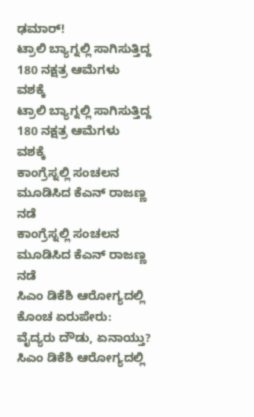ಢಮಾರ್!
ಟ್ರಾಲಿ ಬ್ಯಾಗ್ನಲ್ಲಿ ಸಾಗಿಸುತ್ತಿದ್ದ 180 ನಕ್ಷತ್ರ ಆಮೆಗಳು ವಶಕ್ಕೆ
ಟ್ರಾಲಿ ಬ್ಯಾಗ್ನಲ್ಲಿ ಸಾಗಿಸುತ್ತಿದ್ದ 180 ನಕ್ಷತ್ರ ಆಮೆಗಳು ವಶಕ್ಕೆ
ಕಾಂಗ್ರೆಸ್ನಲ್ಲಿ ಸಂಚಲನ ಮೂಡಿಸಿದ ಕೆಎನ್ ರಾಜಣ್ಣ ನಡೆ
ಕಾಂಗ್ರೆಸ್ನಲ್ಲಿ ಸಂಚಲನ ಮೂಡಿಸಿದ ಕೆಎನ್ ರಾಜಣ್ಣ ನಡೆ
ಸಿಎಂ ಡಿಕೆಶಿ ಆರೋಗ್ಯದಲ್ಲಿ ಕೊಂಚ ಏರುಪೇರು: ವೈದ್ಯರು ದೌಡು, ಏನಾಯ್ತು?
ಸಿಎಂ ಡಿಕೆಶಿ ಆರೋಗ್ಯದಲ್ಲಿ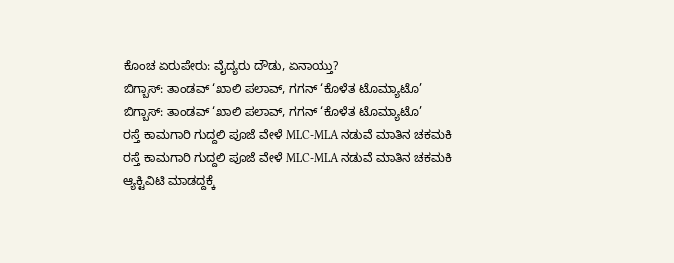ಕೊಂಚ ಏರುಪೇರು: ವೈದ್ಯರು ದೌಡು, ಏನಾಯ್ತು?
ಬಿಗ್ಬಾಸ್: ತಾಂಡವ್ ‘ಖಾಲಿ ಪಲಾವ್, ಗಗನ್ ‘ಕೊಳೆತ ಟೊಮ್ಯಾಟೊ’
ಬಿಗ್ಬಾಸ್: ತಾಂಡವ್ ‘ಖಾಲಿ ಪಲಾವ್, ಗಗನ್ ‘ಕೊಳೆತ ಟೊಮ್ಯಾಟೊ’
ರಸ್ತೆ ಕಾಮಗಾರಿ ಗುದ್ದಲಿ ಪೂಜೆ ವೇಳೆ MLC-MLA ನಡುವೆ ಮಾತಿನ ಚಕಮಕಿ
ರಸ್ತೆ ಕಾಮಗಾರಿ ಗುದ್ದಲಿ ಪೂಜೆ ವೇಳೆ MLC-MLA ನಡುವೆ ಮಾತಿನ ಚಕಮಕಿ
ಆ್ಯಕ್ಟಿವಿಟಿ ಮಾಡದ್ದಕ್ಕೆ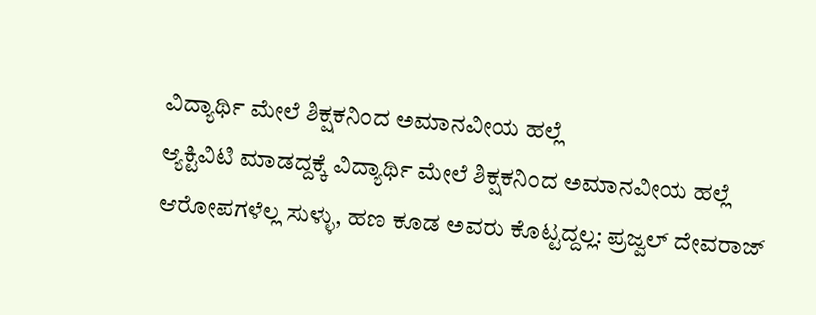ವಿದ್ಯಾರ್ಥಿ ಮೇಲೆ ಶಿಕ್ಷಕನಿಂದ ಅಮಾನವೀಯ ಹಲ್ಲೆ
ಆ್ಯಕ್ಟಿವಿಟಿ ಮಾಡದ್ದಕ್ಕೆ ವಿದ್ಯಾರ್ಥಿ ಮೇಲೆ ಶಿಕ್ಷಕನಿಂದ ಅಮಾನವೀಯ ಹಲ್ಲೆ
ಆರೋಪಗಳೆಲ್ಲ ಸುಳ್ಳು, ಹಣ ಕೂಡ ಅವರು ಕೊಟ್ಟದ್ದಲ್ಲ: ಪ್ರಜ್ವಲ್ ದೇವರಾಜ್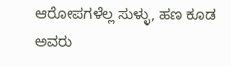ಆರೋಪಗಳೆಲ್ಲ ಸುಳ್ಳು, ಹಣ ಕೂಡ ಅವರು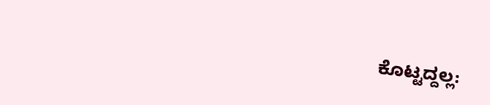ಕೊಟ್ಟದ್ದಲ್ಲ: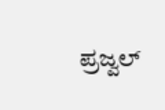ಪ್ರಜ್ವಲ್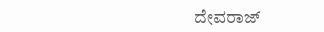ದೇವರಾಜ್